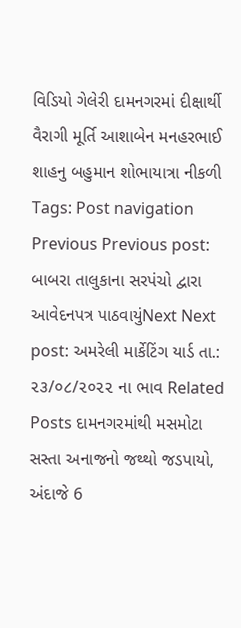વિડિયો ગેલેરી દામનગરમાં દીક્ષાર્થી વૈરાગી મૂર્તિ આશાબેન મનહરભાઈ શાહનુ બહુમાન શોભાયાત્રા નીકળી Tags: Post navigation Previous Previous post: બાબરા તાલુકાના સરપંચો દ્વારા આવેદનપત્ર પાઠવાયુંNext Next post: અમરેલી માર્કેટિંગ યાર્ડ તા.: ૨૩/૦૮/૨૦૨૨ ના ભાવ Related Posts દામનગરમાંથી મસમોટા સસ્તા અનાજનો જથ્થો જડપાયો, અંદાજે 6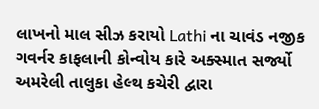લાખનો માલ સીઝ કરાયો Lathi ના ચાવંડ નજીક ગવર્નર કાફલાની કોન્વોય કારે અક્સ્માત સર્જ્યો અમરેલી તાલુકા હેલ્થ કચેરી દ્વારા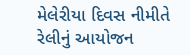મેલેરીયા દિવસ નીમીતે રેલીનું આયોજન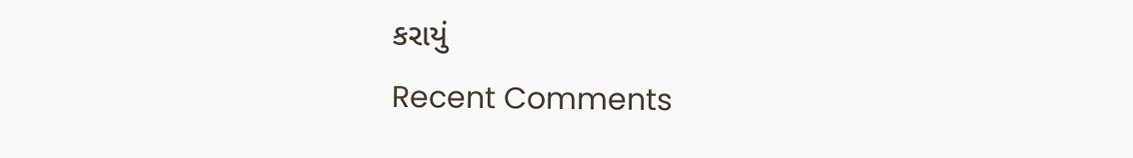કરાયું
Recent Comments